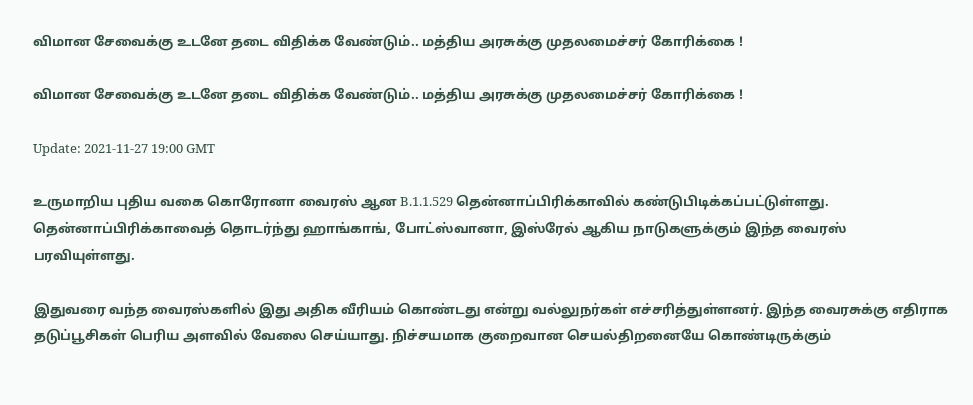விமான சேவைக்கு உடனே தடை விதிக்க வேண்டும்.. மத்திய அரசுக்கு முதலமைச்சர் கோரிக்கை !

விமான சேவைக்கு உடனே தடை விதிக்க வேண்டும்.. மத்திய அரசுக்கு முதலமைச்சர் கோரிக்கை !

Update: 2021-11-27 19:00 GMT

உருமாறிய புதிய வகை கொரோனா வைரஸ் ஆன B.1.1.529 தென்னாப்பிரிக்காவில் கண்டுபிடிக்கப்பட்டுள்ளது. தென்னாப்பிரிக்காவைத் தொடர்ந்து ஹாங்காங், போட்ஸ்வானா, இஸ்ரேல் ஆகிய நாடுகளுக்கும் இந்த வைரஸ் பரவியுள்ளது.

இதுவரை வந்த வைரஸ்களில் இது அதிக வீரியம் கொண்டது என்று வல்லுநர்கள் எச்சரித்துள்ளனர். இந்த வைரசுக்கு எதிராக தடுப்பூசிகள் பெரிய அளவில் வேலை செய்யாது. நிச்சயமாக குறைவான செயல்திறனையே கொண்டிருக்கும்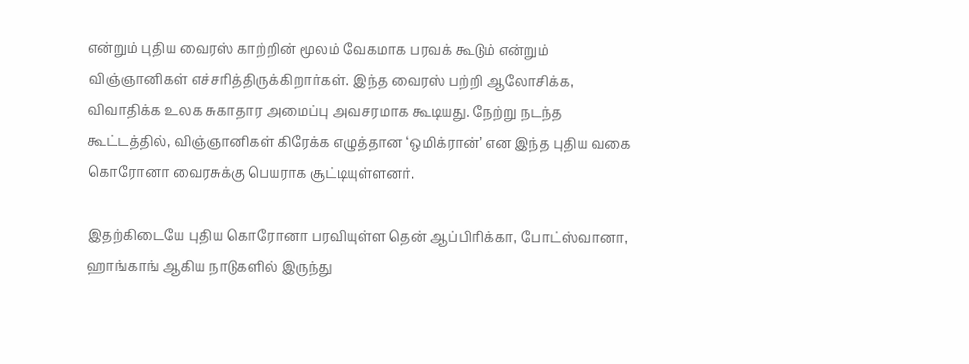என்றும் புதிய வைரஸ் காற்றின் மூலம் வேகமாக பரவக் கூடும் என்றும் விஞ்ஞானிகள் எச்சரித்திருக்கிறார்கள். இந்த வைரஸ் பற்றி ஆலோசிக்க, விவாதிக்க உலக சுகாதார அமைப்பு அவசரமாக கூடியது. நேற்று நடந்த கூட்டத்தில், விஞ்ஞானிகள் கிரேக்க எழுத்தான ‘ஒமிக்ரான்’ என இந்த புதிய வகை கொரோனா வைரசுக்கு பெயராக சூட்டியுள்ளனர்.

இதற்கிடையே புதிய கொரோனா பரவியுள்ள தென் ஆப்பிரிக்கா, போட்ஸ்வானா, ஹாங்காங் ஆகிய நாடுகளில் இருந்து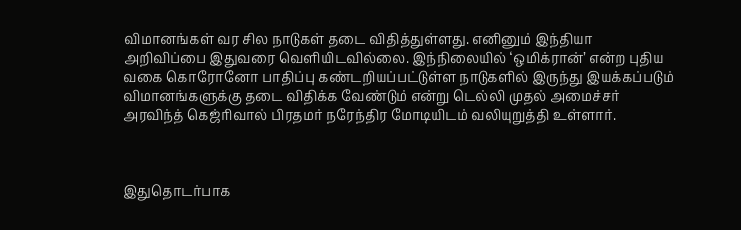விமானங்கள் வர சில நாடுகள் தடை விதித்துள்ளது. எனினும் இந்தியா அறிவிப்பை இதுவரை வெளியிடவில்லை. இந்நிலையில் ‘ஒமிக்ரான்’ என்ற புதிய வகை கொரோனோ பாதிப்பு கண்டறியப்பட்டுள்ள நாடுகளில் இருந்து இயக்கப்படும் விமானங்களுக்கு தடை விதிக்க வேண்டும் என்று டெல்லி முதல் அமைச்சர் அரவிந்த் கெஜ்ரிவால் பிரதமர் நரேந்திர மோடியிடம் வலியுறுத்தி உள்ளார்.



இதுதொடர்பாக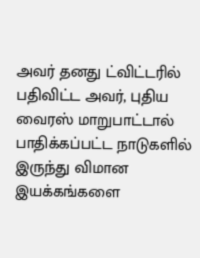அவர் தனது ட்விட்டரில் பதிவிட்ட அவர், புதிய வைரஸ் மாறுபாட்டால் பாதிக்கப்பட்ட நாடுகளில் இருந்து விமான இயக்கங்களை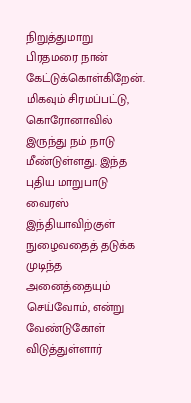நிறுத்துமாறு பிரதமரை நான் கேட்டுக்கொள்கிறேன். மிகவும் சிரமப்பட்டு, கொரோனாவில் இருந்து நம் நாடு மீண்டுள்ளது. இந்த புதிய மாறுபாடு வைரஸ் இந்தியாவிற்குள் நுழைவதைத் தடுக்க முடிந்த அனைத்தையும் செய்வோம், என்று வேண்டுகோள் விடுத்துள்ளார்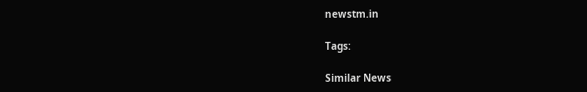newstm.in

Tags:

Similar News